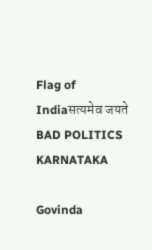Flag of Indiaसत्यमेव जयते
BAD POLITICS KARNATAKA

Govinda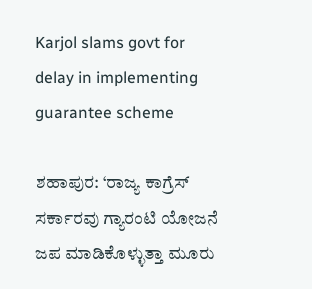Karjol slams govt for delay in implementing guarantee scheme

ಶಹಾಪುರ: ‘ರಾಜ್ಯ ಕಾಗ್ರೆಸ್ ಸರ್ಕಾರವು ಗ್ಯಾರಂಟಿ ಯೋಜನೆ ಜಪ ಮಾಡಿಕೊಳ್ಳುತ್ತಾ ಮೂರು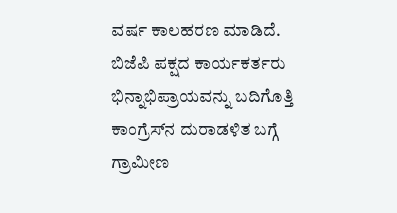ವರ್ಷ ಕಾಲಹರಣ ಮಾಡಿದೆ. ಬಿಜೆಪಿ ಪಕ್ಷದ ಕಾರ್ಯಕರ್ತರು ಭಿನ್ನಾಭಿಪ್ರಾಯವನ್ನು ಬದಿಗೊತ್ತಿ ಕಾಂಗ್ರೆಸ್‌ನ ದುರಾಡಳಿತ ಬಗ್ಗೆ ಗ್ರಾಮೀಣ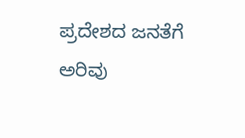ಪ್ರದೇಶದ ಜನತೆಗೆ ಅರಿವು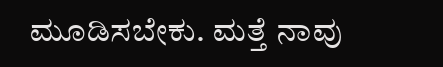ಮೂಡಿಸಬೇಕು. ಮತ್ತೆ ನಾವು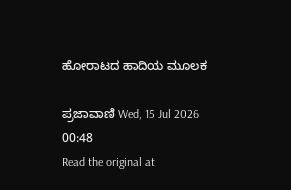ಹೋರಾಟದ ಹಾದಿಯ ಮೂಲಕ

ಪ್ರಜಾವಾಣಿ Wed, 15 Jul 2026 00:48
Read the original at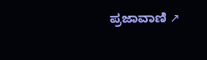ಪ್ರಜಾವಾಣಿ ↗